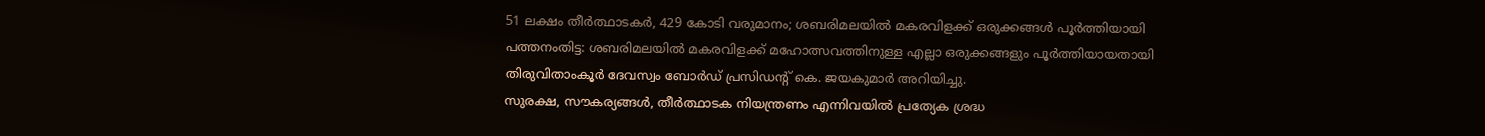51 ലക്ഷം തീർത്ഥാടകർ, 429 കോടി വരുമാനം; ശബരിമലയിൽ മകരവിളക്ക് ഒരുക്കങ്ങൾ പൂർത്തിയായി
പത്തനംതിട്ട: ശബരിമലയിൽ മകരവിളക്ക് മഹോത്സവത്തിനുള്ള എല്ലാ ഒരുക്കങ്ങളും പൂർത്തിയായതായി തിരുവിതാംകൂർ ദേവസ്വം ബോർഡ് പ്രസിഡന്റ് കെ. ജയകുമാർ അറിയിച്ചു.
സുരക്ഷ, സൗകര്യങ്ങൾ, തീർത്ഥാടക നിയന്ത്രണം എന്നിവയിൽ പ്രത്യേക ശ്രദ്ധ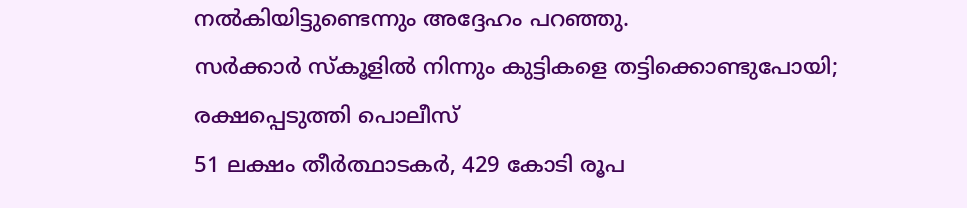നൽകിയിട്ടുണ്ടെന്നും അദ്ദേഹം പറഞ്ഞു.
സർക്കാർ സ്കൂളിൽ നിന്നും കുട്ടികളെ തട്ടിക്കൊണ്ടുപോയി; രക്ഷപ്പെടുത്തി പൊലീസ്
51 ലക്ഷം തീർത്ഥാടകർ, 429 കോടി രൂപ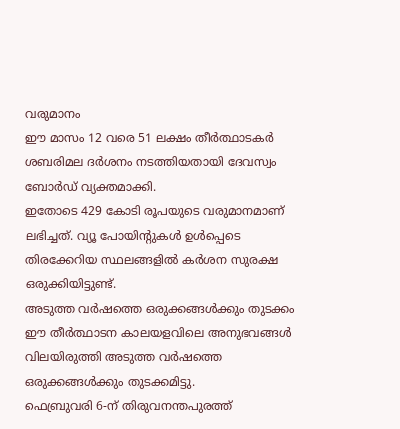വരുമാനം
ഈ മാസം 12 വരെ 51 ലക്ഷം തീർത്ഥാടകർ ശബരിമല ദർശനം നടത്തിയതായി ദേവസ്വം ബോർഡ് വ്യക്തമാക്കി.
ഇതോടെ 429 കോടി രൂപയുടെ വരുമാനമാണ് ലഭിച്ചത്. വ്യൂ പോയിന്റുകൾ ഉൾപ്പെടെ തിരക്കേറിയ സ്ഥലങ്ങളിൽ കർശന സുരക്ഷ ഒരുക്കിയിട്ടുണ്ട്.
അടുത്ത വർഷത്തെ ഒരുക്കങ്ങൾക്കും തുടക്കം
ഈ തീർത്ഥാടന കാലയളവിലെ അനുഭവങ്ങൾ വിലയിരുത്തി അടുത്ത വർഷത്തെ ഒരുക്കങ്ങൾക്കും തുടക്കമിട്ടു.
ഫെബ്രുവരി 6-ന് തിരുവനന്തപുരത്ത്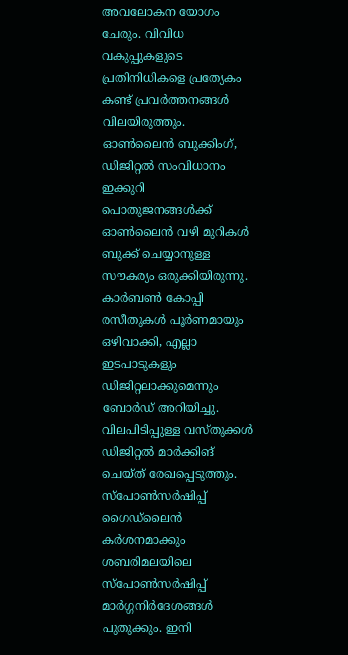അവലോകന യോഗം ചേരും. വിവിധ വകുപ്പുകളുടെ പ്രതിനിധികളെ പ്രത്യേകം കണ്ട് പ്രവർത്തനങ്ങൾ വിലയിരുത്തും.
ഓൺലൈൻ ബുക്കിംഗ്, ഡിജിറ്റൽ സംവിധാനം
ഇക്കുറി പൊതുജനങ്ങൾക്ക് ഓൺലൈൻ വഴി മുറികൾ ബുക്ക് ചെയ്യാനുള്ള സൗകര്യം ഒരുക്കിയിരുന്നു.
കാർബൺ കോപ്പി രസീതുകൾ പൂർണമായും ഒഴിവാക്കി, എല്ലാ ഇടപാടുകളും ഡിജിറ്റലാക്കുമെന്നും ബോർഡ് അറിയിച്ചു.
വിലപിടിപ്പുള്ള വസ്തുക്കൾ ഡിജിറ്റൽ മാർക്കിങ് ചെയ്ത് രേഖപ്പെടുത്തും.
സ്പോൺസർഷിപ്പ് ഗൈഡ്ലൈൻ കർശനമാക്കും
ശബരിമലയിലെ സ്പോൺസർഷിപ്പ് മാർഗ്ഗനിർദേശങ്ങൾ പുതുക്കും. ഇനി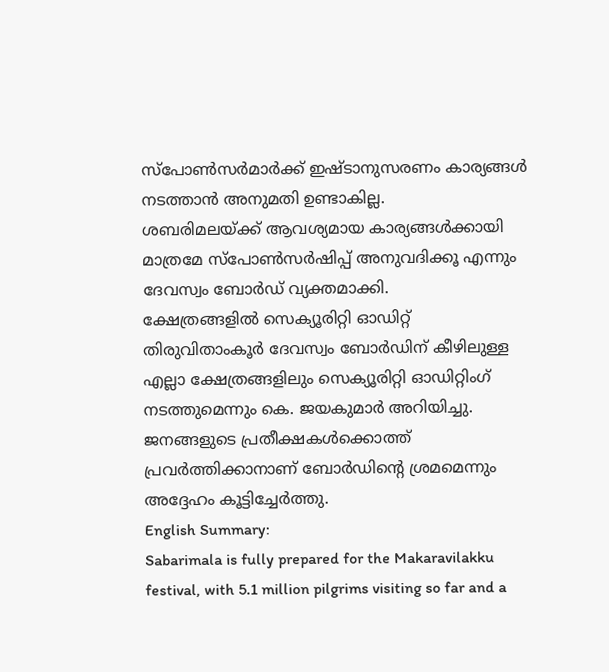സ്പോൺസർമാർക്ക് ഇഷ്ടാനുസരണം കാര്യങ്ങൾ നടത്താൻ അനുമതി ഉണ്ടാകില്ല.
ശബരിമലയ്ക്ക് ആവശ്യമായ കാര്യങ്ങൾക്കായി മാത്രമേ സ്പോൺസർഷിപ്പ് അനുവദിക്കൂ എന്നും ദേവസ്വം ബോർഡ് വ്യക്തമാക്കി.
ക്ഷേത്രങ്ങളിൽ സെക്യൂരിറ്റി ഓഡിറ്റ്
തിരുവിതാംകൂർ ദേവസ്വം ബോർഡിന് കീഴിലുള്ള എല്ലാ ക്ഷേത്രങ്ങളിലും സെക്യൂരിറ്റി ഓഡിറ്റിംഗ് നടത്തുമെന്നും കെ. ജയകുമാർ അറിയിച്ചു.
ജനങ്ങളുടെ പ്രതീക്ഷകൾക്കൊത്ത് പ്രവർത്തിക്കാനാണ് ബോർഡിന്റെ ശ്രമമെന്നും അദ്ദേഹം കൂട്ടിച്ചേർത്തു.
English Summary:
Sabarimala is fully prepared for the Makaravilakku festival, with 5.1 million pilgrims visiting so far and a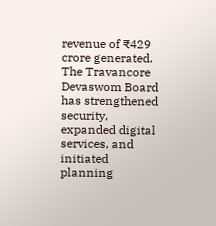revenue of ₹429 crore generated. The Travancore Devaswom Board has strengthened security, expanded digital services, and initiated planning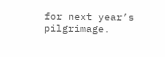for next year’s pilgrimage.